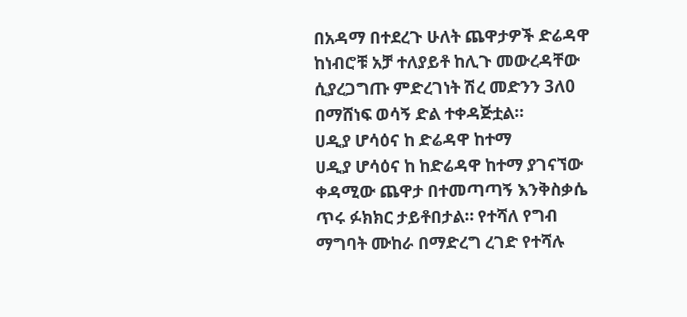በአዳማ በተደረጉ ሁለት ጨዋታዎች ድሬዳዋ ከነብሮቹ አቻ ተለያይቶ ከሊጉ መውረዳቸው ሲያረጋግጡ ምድረገነት ሽረ መድንን 3ለ0 በማሸነፍ ወሳኝ ድል ተቀዳጅቷል።
ሀዲያ ሆሳዕና ከ ድሬዳዋ ከተማ
ሀዲያ ሆሳዕና ከ ከድሬዳዋ ከተማ ያገናኘው ቀዳሚው ጨዋታ በተመጣጣኝ እንቅስቃሴ ጥሩ ፉክክር ታይቶበታል። የተሻለ የግብ ማግባት ሙከራ በማድረግ ረገድ የተሻሉ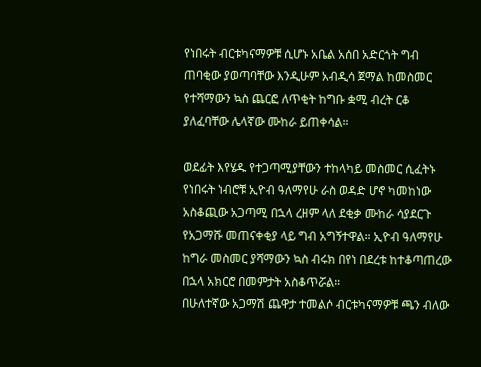የነበሩት ብርቱካናማዎቹ ሲሆኑ አቤል አሰበ አድርጎት ግብ ጠባቂው ያወጣባቸው እንዲሁም አብዲሳ ጀማል ከመስመር የተሻማውን ኳስ ጨርፎ ለጥቂት ከግቡ ቋሚ ብረት ርቆ ያለፈባቸው ሌላኛው ሙከራ ይጠቀሳል።

ወደፊት እየሄዱ የተጋጣሚያቸውን ተከላካይ መስመር ሲፈትኑ የነበሩት ነብሮቹ ኢዮብ ዓለማየሁ ራስ ወዳድ ሆኖ ካመከነው አስቆጪው አጋጣሚ በኋላ ረዘም ላለ ደቂቃ ሙከራ ሳያደርጉ የአጋማሹ መጠናቀቂያ ላይ ግብ አግኝተዋል። ኢዮብ ዓለማየሁ ከግራ መስመር ያሻማውን ኳስ ብሩክ በየነ በደረቱ ከተቆጣጠረው በኋላ አክርሮ በመምታት አስቆጥሯል።
በሁለተኛው አጋማሽ ጨዋታ ተመልሶ ብርቱካናማዎቹ ጫን ብለው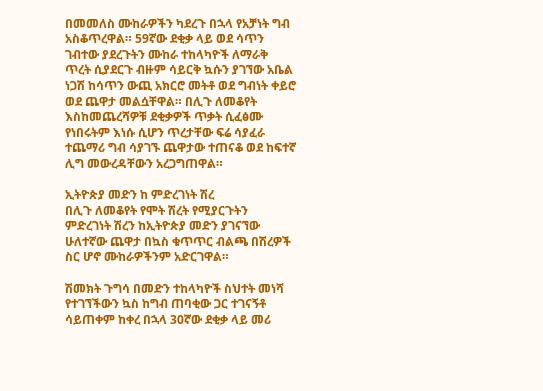በመመለስ ሙከራዎችን ካደረጉ በኋላ የአቻነት ግብ አስቆጥረዋል። 59ኛው ደቂቃ ላይ ወደ ሳጥን ገብተው ያደረጉትን ሙከራ ተከላካዮች ለማራቅ ጥረት ሲያደርጉ ብዙም ሳይርቅ ኳሱን ያገኘው አቤል ነጋሽ ከሳጥን ውጪ አክርሮ መትቶ ወደ ግብነት ቀይሮ ወደ ጨዋታ መልሷቸዋል። በሊጉ ለመቆየት እስከመጨረሻዎቹ ደቂቃዎች ጥቃት ሲፈፅሙ የነበሩትም እነሱ ሲሆን ጥረታቸው ፍሬ ሳያፈራ ተጨማሪ ግብ ሳያገኙ ጨዋታው ተጠናቆ ወደ ከፍተኛ ሊግ መውረዳቸውን አረጋግጠዋል።

ኢትዮጵያ መድን ከ ምድረገነት ሽረ
በሊጉ ለመቆየት የሞት ሽረት የሚያርጉትን ምድረገነት ሽረን ከኢትዮጵያ መድን ያገናኘው ሁለተኛው ጨዋታ በኳስ ቁጥጥር ብልጫ በሽረዎች ስር ሆኖ ሙከራዎችንም አድርገዋል።

ሽመክት ጉግሳ በመድን ተከላካዮች ስህተት መነሻ የተገኘችውን ኳስ ከግብ ጠባቂው ጋር ተገናኝቶ ሳይጠቀም ከቀረ በኋላ 30ኛው ደቂቃ ላይ መሪ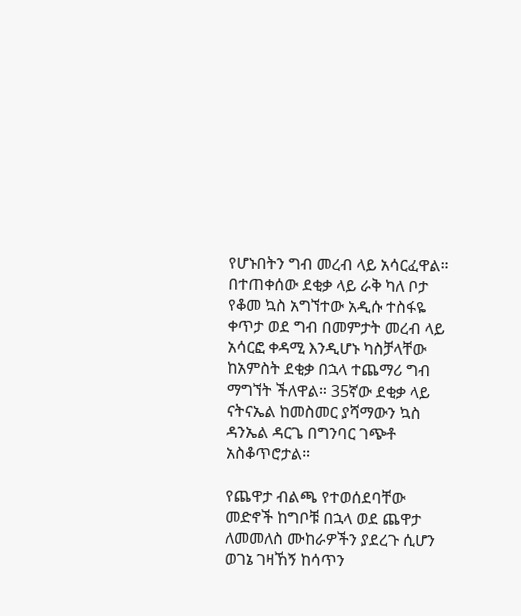የሆኑበትን ግብ መረብ ላይ አሳርፈዋል። በተጠቀሰው ደቂቃ ላይ ራቅ ካለ ቦታ የቆመ ኳስ አግኘተው አዲሱ ተስፋዬ ቀጥታ ወደ ግብ በመምታት መረብ ላይ አሳርፎ ቀዳሚ እንዲሆኑ ካስቻላቸው ከአምስት ደቂቃ በኋላ ተጨማሪ ግብ ማግኘት ችለዋል። 35ኛው ደቂቃ ላይ ናትናኤል ከመስመር ያሻማውን ኳስ ዳንኤል ዳርጌ በግንባር ገጭቶ አስቆጥሮታል።

የጨዋታ ብልጫ የተወሰደባቸው መድኖች ከግቦቹ በኋላ ወደ ጨዋታ ለመመለስ ሙከራዎችን ያደረጉ ሲሆን ወገኔ ገዛኸኝ ከሳጥን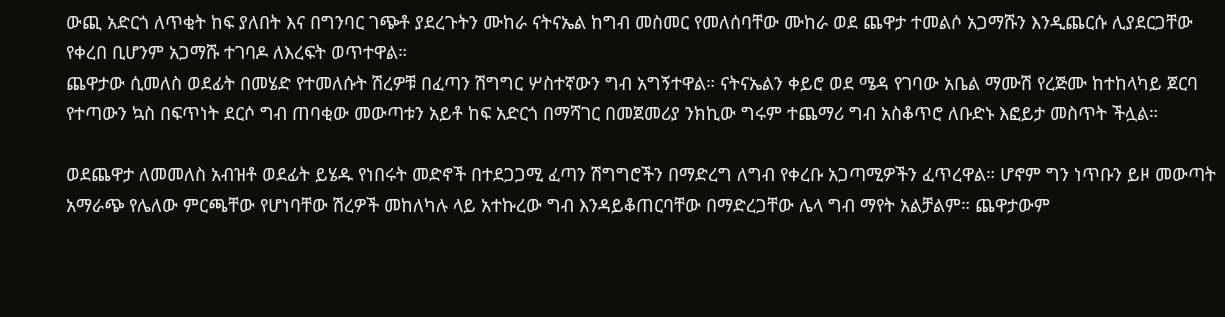ውጪ አድርጎ ለጥቂት ከፍ ያለበት እና በግንባር ገጭቶ ያደረጉትን ሙከራ ናትናኤል ከግብ መስመር የመለሰባቸው ሙከራ ወደ ጨዋታ ተመልሶ አጋማሹን እንዲጨርሱ ሊያደርጋቸው የቀረበ ቢሆንም አጋማሹ ተገባዶ ለእረፍት ወጥተዋል።
ጨዋታው ሲመለስ ወደፊት በመሄድ የተመለሱት ሽረዎቹ በፈጣን ሽግግር ሦስተኛውን ግብ አግኝተዋል። ናትናኤልን ቀይሮ ወደ ሜዳ የገባው አቤል ማሙሽ የረጅሙ ከተከላካይ ጀርባ የተጣውን ኳስ በፍጥነት ደርሶ ግብ ጠባቂው መውጣቱን አይቶ ከፍ አድርጎ በማሻገር በመጀመሪያ ንክኪው ግሩም ተጨማሪ ግብ አስቆጥሮ ለቡድኑ እፎይታ መስጥት ችሏል።

ወደጨዋታ ለመመለስ አብዝቶ ወደፊት ይሄዱ የነበሩት መድኖች በተደጋጋሚ ፈጣን ሽግግሮችን በማድረግ ለግብ የቀረቡ አጋጣሚዎችን ፈጥረዋል። ሆኖም ግን ነጥቡን ይዞ መውጣት አማራጭ የሌለው ምርጫቸው የሆነባቸው ሽረዎች መከለካሉ ላይ አተኩረው ግብ እንዳይቆጠርባቸው በማድረጋቸው ሌላ ግብ ማየት አልቻልም። ጨዋታውም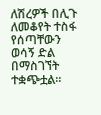ለሽረዎች በሊጉ ለመቆየት ተስፋ የሰጣቸውን ወሳኝ ድል በማስገኘት ተቋጭቷል።